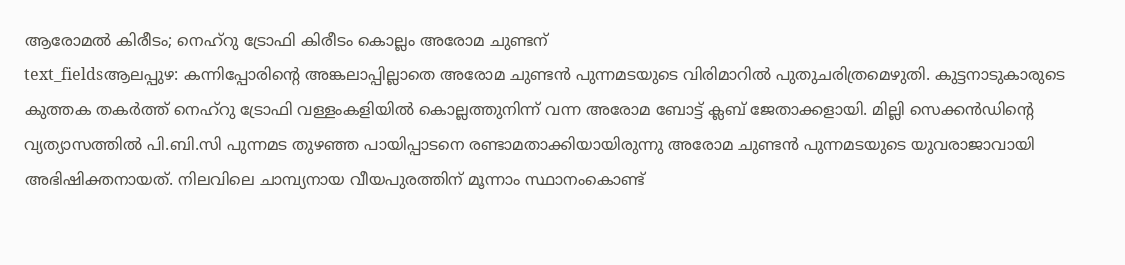ആരോമൽ കിരീടം; നെഹ്റു ട്രോഫി കിരീടം കൊല്ലം അരോമ ചുണ്ടന്
text_fieldsആലപ്പുഴ: കന്നിപ്പോരിന്റെ അങ്കലാപ്പില്ലാതെ അരോമ ചുണ്ടൻ പുന്നമടയുടെ വിരിമാറിൽ പുതുചരിത്രമെഴുതി. കുട്ടനാടുകാരുടെ കുത്തക തകർത്ത് നെഹ്റു ട്രോഫി വള്ളംകളിയിൽ കൊല്ലത്തുനിന്ന് വന്ന അരോമ ബോട്ട് ക്ലബ് ജേതാക്കളായി. മില്ലി സെക്കൻഡിന്റെ വ്യത്യാസത്തിൽ പി.ബി.സി പുന്നമട തുഴഞ്ഞ പായിപ്പാടനെ രണ്ടാമതാക്കിയായിരുന്നു അരോമ ചുണ്ടൻ പുന്നമടയുടെ യുവരാജാവായി അഭിഷിക്തനായത്. നിലവിലെ ചാമ്പ്യനായ വീയപുരത്തിന് മൂന്നാം സ്ഥാനംകൊണ്ട്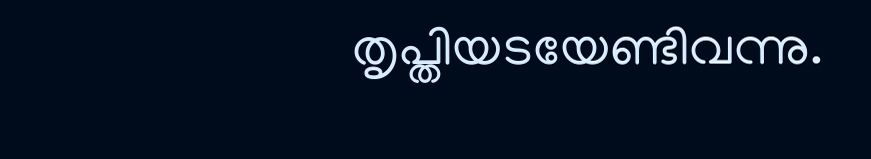തൃപ്തിയടയേണ്ടിവന്നു.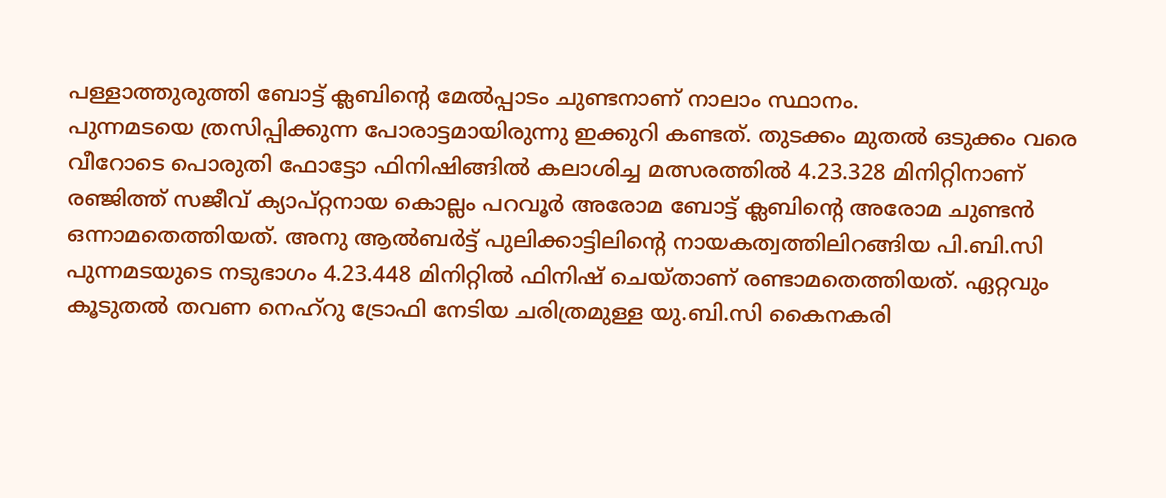പള്ളാത്തുരുത്തി ബോട്ട് ക്ലബിന്റെ മേൽപ്പാടം ചുണ്ടനാണ് നാലാം സ്ഥാനം.
പുന്നമടയെ ത്രസിപ്പിക്കുന്ന പോരാട്ടമായിരുന്നു ഇക്കുറി കണ്ടത്. തുടക്കം മുതൽ ഒടുക്കം വരെ വീറോടെ പൊരുതി ഫോട്ടോ ഫിനിഷിങ്ങിൽ കലാശിച്ച മത്സരത്തിൽ 4.23.328 മിനിറ്റിനാണ് രഞ്ജിത്ത് സജീവ് ക്യാപ്റ്റനായ കൊല്ലം പറവൂർ അരോമ ബോട്ട് ക്ലബിന്റെ അരോമ ചുണ്ടൻ ഒന്നാമതെത്തിയത്. അനു ആൽബർട്ട് പുലിക്കാട്ടിലിന്റെ നായകത്വത്തിലിറങ്ങിയ പി.ബി.സി പുന്നമടയുടെ നടുഭാഗം 4.23.448 മിനിറ്റിൽ ഫിനിഷ് ചെയ്താണ് രണ്ടാമതെത്തിയത്. ഏറ്റവും കൂടുതൽ തവണ നെഹ്റു ട്രോഫി നേടിയ ചരിത്രമുള്ള യു.ബി.സി കൈനകരി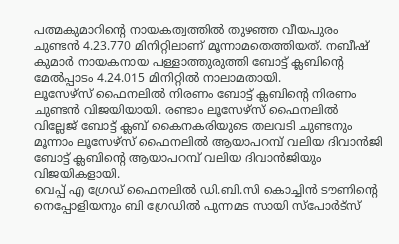പത്മകുമാറിന്റെ നായകത്വത്തിൽ തുഴഞ്ഞ വീയപുരം ചുണ്ടൻ 4.23.770 മിനിറ്റിലാണ് മൂന്നാമതെത്തിയത്. നബീഷ് കുമാർ നായകനായ പള്ളാത്തുരുത്തി ബോട്ട് ക്ലബിന്റെ മേൽപ്പാടം 4.24.015 മിനിറ്റിൽ നാലാമതായി.
ലൂസേഴ്സ് ഫൈനലിൽ നിരണം ബോട്ട് ക്ലബിന്റെ നിരണം ചുണ്ടൻ വിജയിയായി. രണ്ടാം ലൂസേഴ്സ് ഫൈനലിൽ വില്ലേജ് ബോട്ട് ക്ലബ് കൈനകരിയുടെ തലവടി ചുണ്ടനും മൂന്നാം ലൂസേഴ്സ് ഫൈനലിൽ ആയാപറമ്പ് വലിയ ദിവാൻജി ബോട്ട് ക്ലബിന്റെ ആയാപറമ്പ് വലിയ ദിവാൻജിയും വിജയികളായി.
വെപ്പ് എ ഗ്രേഡ് ഫൈനലിൽ ഡി.ബി.സി കൊച്ചിൻ ടൗണിന്റെ നെപ്പോളിയനും ബി ഗ്രേഡിൽ പുന്നമട സായി സ്പോർട്സ്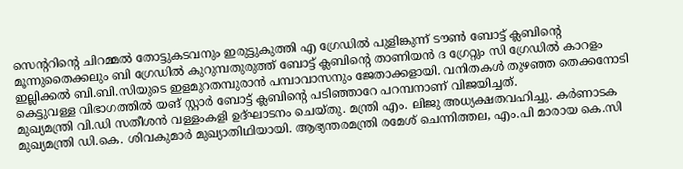സെന്ററിന്റെ ചിറമ്മൽ തോട്ടുകടവനും ഇരുട്ടുകുത്തി എ ഗ്രേഡിൽ പുളിങ്കുന്ന് ടൗൺ ബോട്ട് ക്ലബിന്റെ മൂന്നുതൈക്കലും ബി ഗ്രേഡിൽ കുറുമ്പതുരുത്ത് ബോട്ട് ക്ലബിന്റെ താണിയൻ ദ ഗ്രേറ്റും സി ഗ്രേഡിൽ കാറളം ഇല്ലിക്കൽ ബി.ബി.സിയുടെ ഇളമുറതമ്പുരാൻ പമ്പാവാസനും ജേതാക്കളായി. വനിതകൾ തുഴഞ്ഞ തെക്കനോടി കെട്ടുവള്ള വിഭാഗത്തിൽ യങ് സ്റ്റാർ ബോട്ട് ക്ലബിന്റെ പടിഞ്ഞാറേ പറമ്പനാണ് വിജയിച്ചത്.
മുഖ്യമന്ത്രി വി.ഡി സതീശൻ വള്ളംകളി ഉദ്ഘാടനം ചെയ്തു. മന്ത്രി എം. ലിജു അധ്യക്ഷതവഹിച്ചു. കർണാടക മുഖ്യമന്ത്രി ഡി.കെ. ശിവകുമാർ മുഖ്യാതിഥിയായി. ആഭ്യന്തരമന്ത്രി രമേശ് ചെന്നിത്തല, എം.പി മാരായ കെ.സി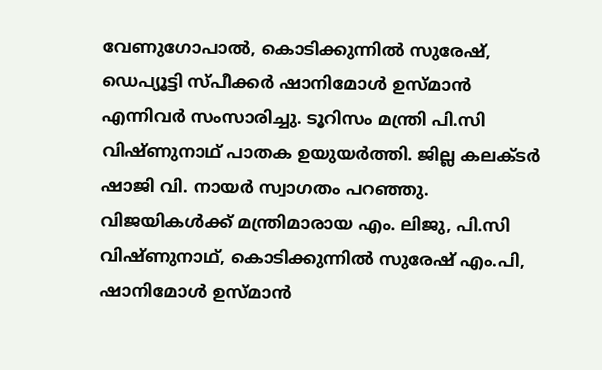വേണുഗോപാൽ, കൊടിക്കുന്നിൽ സുരേഷ്, ഡെപ്യൂട്ടി സ്പീക്കർ ഷാനിമോൾ ഉസ്മാൻ എന്നിവർ സംസാരിച്ചു. ടൂറിസം മന്ത്രി പി.സി വിഷ്ണുനാഥ് പാതക ഉയുയർത്തി. ജില്ല കലക്ടർ ഷാജി വി. നായർ സ്വാഗതം പറഞ്ഞു. വിജയികൾക്ക് മന്ത്രിമാരായ എം. ലിജു, പി.സി വിഷ്ണുനാഥ്, കൊടിക്കുന്നിൽ സുരേഷ് എം.പി, ഷാനിമോൾ ഉസ്മാൻ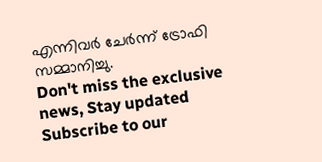എന്നിവർ ചേർന്ന് ട്രോഫി സമ്മാനിച്ചു.
Don't miss the exclusive news, Stay updated
Subscribe to our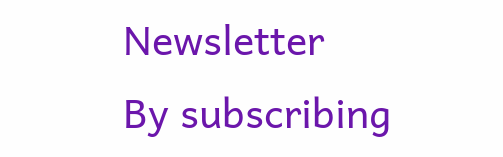Newsletter
By subscribing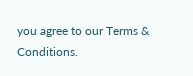you agree to our Terms & Conditions.